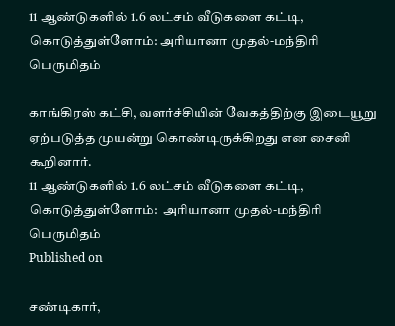11 ஆண்டுகளில் 1.6 லட்சம் வீடுகளை கட்டி, கொடுத்துள்ளோம்: அரியானா முதல்-மந்திரி பெருமிதம்

காங்கிரஸ் கட்சி, வளர்ச்சியின் வேகத்திற்கு இடையூறு ஏற்படுத்த முயன்று கொண்டிருக்கிறது என சைனி கூறினார்.
11 ஆண்டுகளில் 1.6 லட்சம் வீடுகளை கட்டி, கொடுத்துள்ளோம்:  அரியானா முதல்-மந்திரி பெருமிதம்
Published on

சண்டிகார்,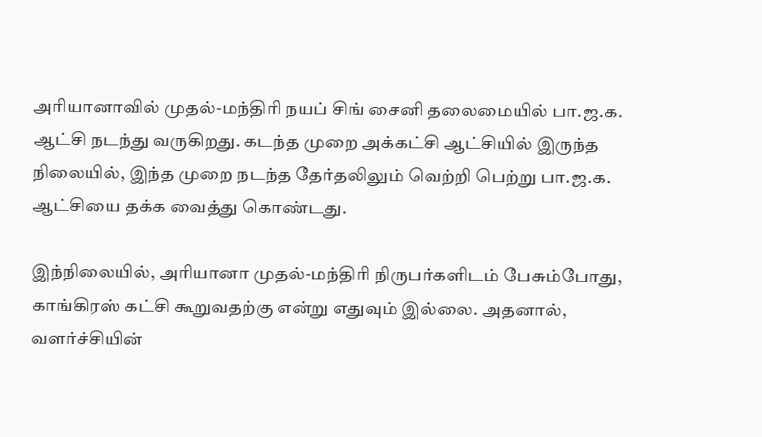அரியானாவில் முதல்-மந்திரி நயப் சிங் சைனி தலைமையில் பா.ஜ.க. ஆட்சி நடந்து வருகிறது. கடந்த முறை அக்கட்சி ஆட்சியில் இருந்த நிலையில், இந்த முறை நடந்த தேர்தலிலும் வெற்றி பெற்று பா.ஜ.க. ஆட்சியை தக்க வைத்து கொண்டது.

இந்நிலையில், அரியானா முதல்-மந்திரி நிருபர்களிடம் பேசும்போது, காங்கிரஸ் கட்சி கூறுவதற்கு என்று எதுவும் இல்லை. அதனால், வளர்ச்சியின்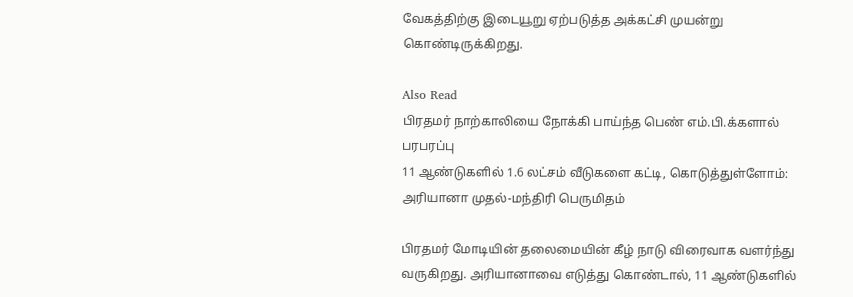வேகத்திற்கு இடையூறு ஏற்படுத்த அக்கட்சி முயன்று கொண்டிருக்கிறது.

Also Read
பிரதமர் நாற்காலியை நோக்கி பாய்ந்த பெண் எம்.பி.க்களால் பரபரப்பு
11 ஆண்டுகளில் 1.6 லட்சம் வீடுகளை கட்டி, கொடுத்துள்ளோம்:  அரியானா முதல்-மந்திரி பெருமிதம்

பிரதமர் மோடியின் தலைமையின் கீழ் நாடு விரைவாக வளர்ந்து வருகிறது. அரியானாவை எடுத்து கொண்டால், 11 ஆண்டுகளில்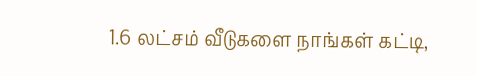1.6 லட்சம் வீடுகளை நாங்கள் கட்டி,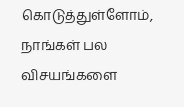கொடுத்துள்ளோம், நாங்கள் பல விசயங்களை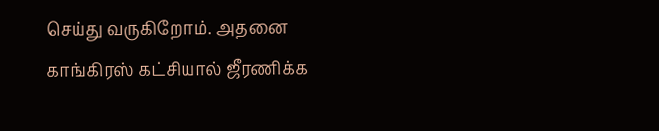செய்து வருகிறோம். அதனை காங்கிரஸ் கட்சியால் ஜீரணிக்க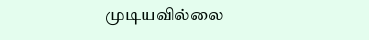முடியவில்லை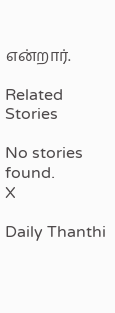என்றார்.

Related Stories

No stories found.
X

Daily Thanthi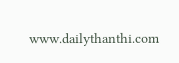www.dailythanthi.com